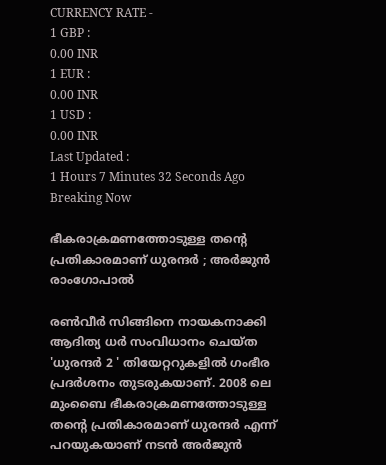CURRENCY RATE -
1 GBP :
0.00 INR
1 EUR :
0.00 INR
1 USD :
0.00 INR
Last Updated :
1 Hours 7 Minutes 32 Seconds Ago
Breaking Now

ഭീകരാക്രമണത്തോടുള്ള തന്റെ പ്രതികാരമാണ് ധുരന്ദര്‍ ; അര്‍ജുന്‍ രാംഗോപാല്‍

രണ്‍വീര്‍ സിങ്ങിനെ നായകനാക്കി ആദിത്യ ധര്‍ സംവിധാനം ചെയ്ത 'ധുരന്ദര്‍ 2 ' തിയേറ്ററുകളില്‍ ഗംഭീര പ്രദര്‍ശനം തുടരുകയാണ്. 2008 ലെ മുംബൈ ഭീകരാക്രമണത്തോടുള്ള തന്റെ പ്രതികാരമാണ് ധുരന്ദര്‍ എന്ന് പറയുകയാണ് നടന്‍ അര്‍ജുന്‍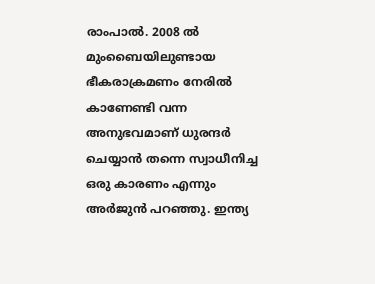രാംപാല്‍. 2008 ല്‍ മുംബൈയിലുണ്ടായ ഭീകരാക്രമണം നേരില്‍ കാണേണ്ടി വന്ന അനുഭവമാണ് ധുരന്ദര്‍ ചെയ്യാന്‍ തന്നെ സ്വാധീനിച്ച ഒരു കാരണം എന്നും അര്‍ജുന്‍ പറഞ്ഞു. ഇന്ത്യ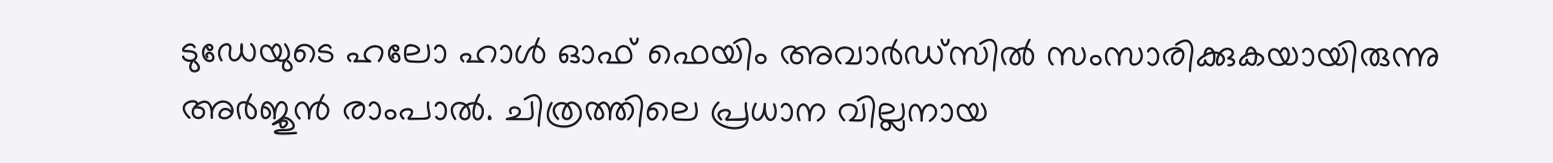ടുഡേയുടെ ഹലോ ഹാള്‍ ഓഫ് ഫെയിം അവാര്‍ഡ്സില്‍ സംസാരിക്കുകയായിരുന്നു അര്‍ജുന്‍ രാംപാല്‍. ചിത്രത്തിലെ പ്രധാന വില്ലനായ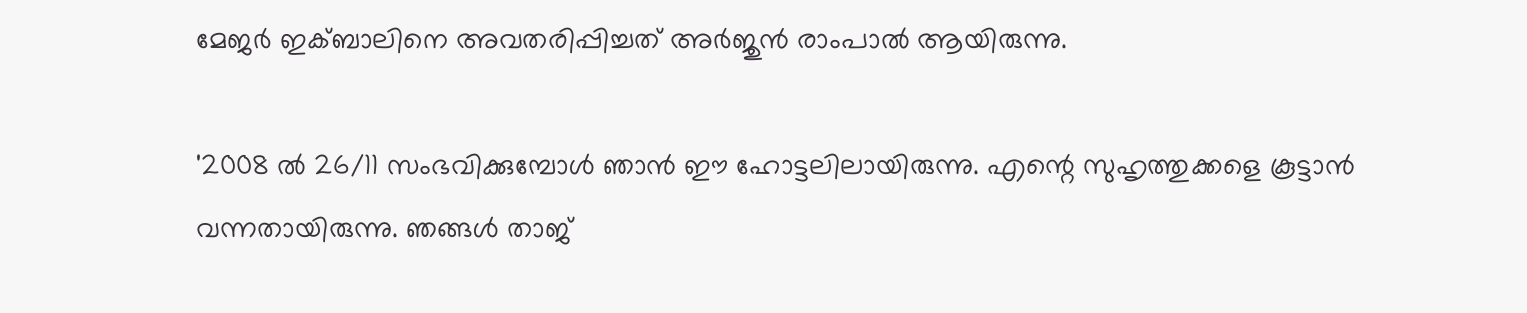മേജര്‍ ഇക്ബാലിനെ അവതരിപ്പിച്ചത് അര്‍ജുന്‍ രാംപാല്‍ ആയിരുന്നു.

'2008 ല്‍ 26/11 സംഭവിക്കുമ്പോള്‍ ഞാന്‍ ഈ ഹോട്ടലിലായിരുന്നു. എന്റെ സുഹൃത്തുക്കളെ കൂട്ടാന്‍ വന്നതായിരുന്നു. ഞങ്ങള്‍ താജ്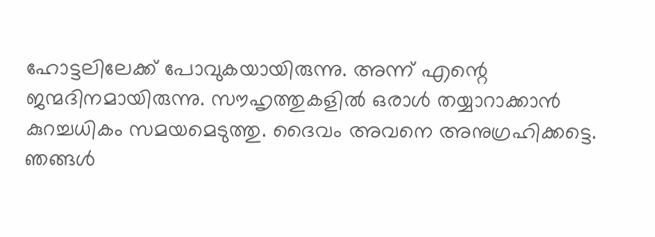ഹോട്ടലിലേക്ക് പോവുകയായിരുന്നു. അന്ന് എന്റെ ജന്മദിനമായിരുന്നു. സൗഹൃത്തുകളില്‍ ഒരാള്‍ തയ്യാറാക്കാന്‍ കുറച്ചധികം സമയമെടുത്തു. ദൈവം അവനെ അനുഗ്രഹിക്കട്ടെ. ഞങ്ങള്‍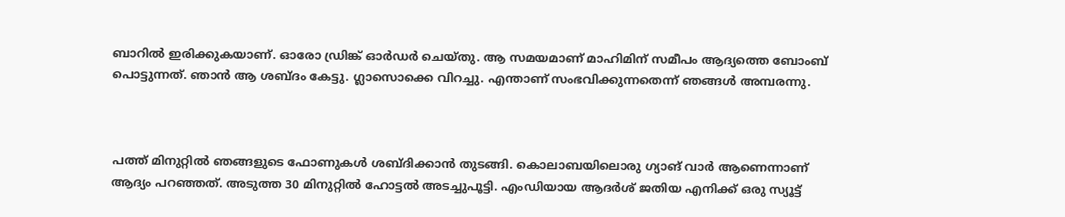ബാറില്‍ ഇരിക്കുകയാണ്. ഓരോ ഡ്രിങ്ക് ഓര്‍ഡര്‍ ചെയ്തു. ആ സമയമാണ് മാഹിമിന് സമീപം ആദ്യത്തെ ബോംബ് പൊട്ടുന്നത്. ഞാന്‍ ആ ശബ്ദം കേട്ടു. ഗ്ലാസൊക്കെ വിറച്ചു. എന്താണ് സംഭവിക്കുന്നതെന്ന് ഞങ്ങള്‍ അമ്പരന്നു.



പത്ത് മിനുറ്റില്‍ ഞങ്ങളുടെ ഫോണുകള്‍ ശബ്ദിക്കാന്‍ തുടങ്ങി. കൊലാബയിലൊരു ഗ്യാങ് വാര്‍ ആണെന്നാണ് ആദ്യം പറഞ്ഞത്. അടുത്ത 30 മിനുറ്റില്‍ ഹോട്ടല്‍ അടച്ചുപൂട്ടി. എംഡിയായ ആദര്‍ശ് ജതിയ എനിക്ക് ഒരു സ്യൂട്ട്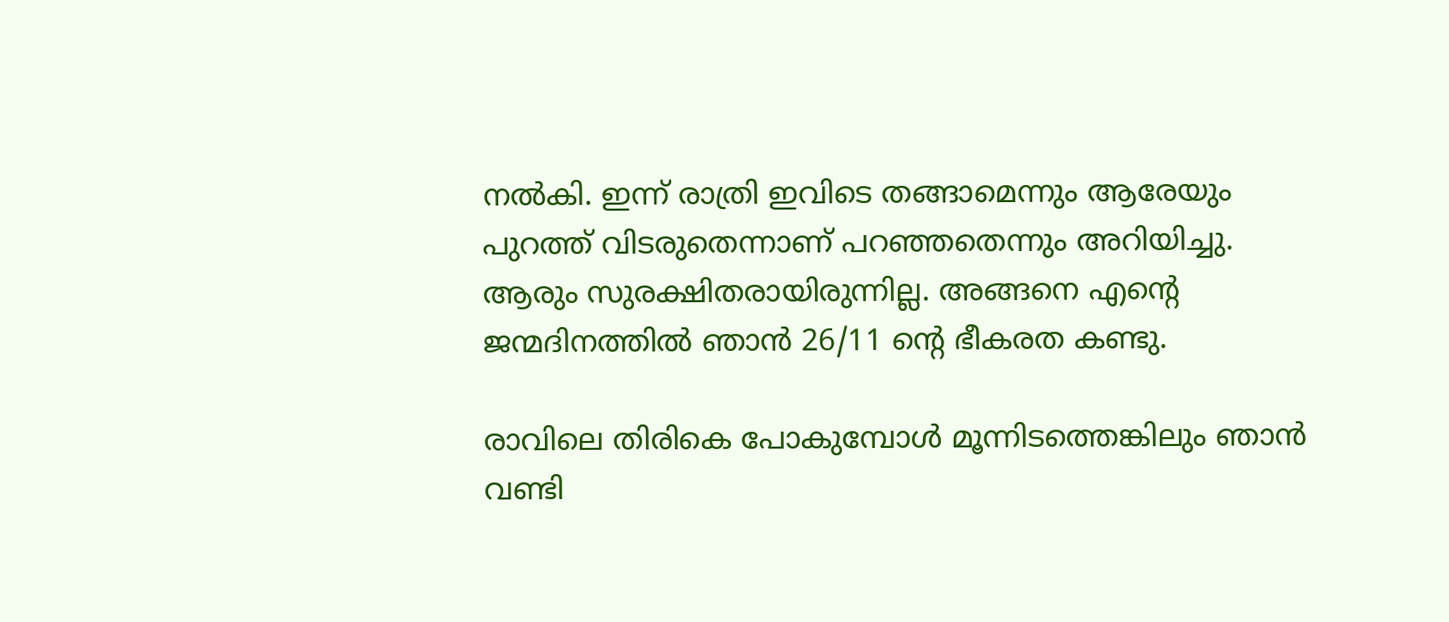നല്‍കി. ഇന്ന് രാത്രി ഇവിടെ തങ്ങാമെന്നും ആരേയും പുറത്ത് വിടരുതെന്നാണ് പറഞ്ഞതെന്നും അറിയിച്ചു. ആരും സുരക്ഷിതരായിരുന്നില്ല. അങ്ങനെ എന്റെ ജന്മദിനത്തില്‍ ഞാന്‍ 26/11 ന്റെ ഭീകരത കണ്ടു.

രാവിലെ തിരികെ പോകുമ്പോള്‍ മൂന്നിടത്തെങ്കിലും ഞാന്‍ വണ്ടി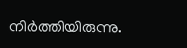നിര്‍ത്തിയിരുന്നു.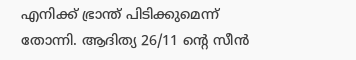എനിക്ക് ഭ്രാന്ത് പിടിക്കുമെന്ന് തോന്നി. ആദിത്യ 26/11 ന്റെ സീന്‍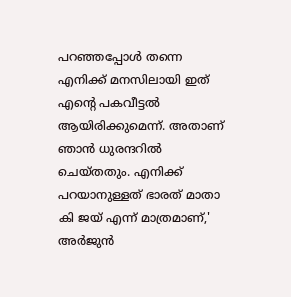പറഞ്ഞപ്പോള്‍ തന്നെ എനിക്ക് മനസിലായി ഇത് എന്റെ പകവീട്ടല്‍ ആയിരിക്കുമെന്ന്. അതാണ് ഞാന്‍ ധുരന്ദറില്‍ ചെയ്തതും. എനിക്ക് പറയാനുള്ളത് ഭാരത് മാതാ കി ജയ് എന്ന് മാത്രമാണ്,' അര്‍ജുന്‍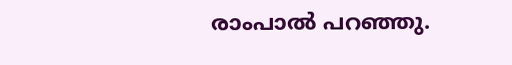രാംപാല്‍ പറഞ്ഞു.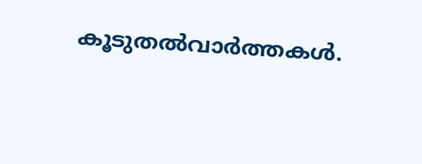കൂടുതല്‍വാര്‍ത്തകള്‍.